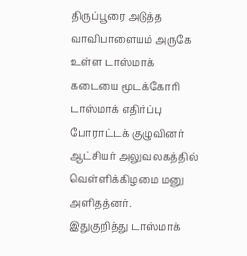திருப்பூரை அடுத்த வாவிபாளையம் அருகே உள்ள டாஸ்மாக் கடையை மூடக்கோரி டாஸ்மாக் எதிர்ப்பு போராட்டக் குழுவினர் ஆட்சியர் அலுவலகத்தில் வெள்ளிக்கிழமை மனு அளிதத்னர்.
இதுகுறித்து டாஸ்மாக்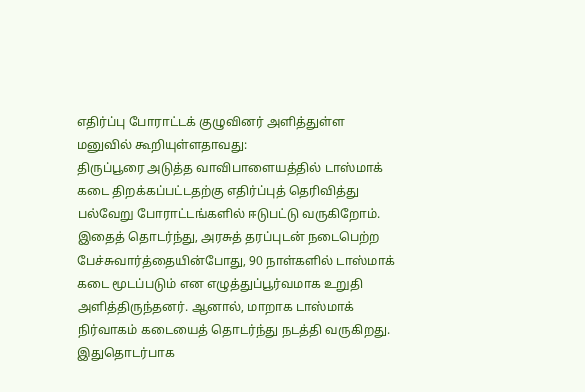எதிர்ப்பு போராட்டக் குழுவினர் அளித்துள்ள மனுவில் கூறியுள்ளதாவது:
திருப்பூரை அடுத்த வாவிபாளையத்தில் டாஸ்மாக் கடை திறக்கப்பட்டதற்கு எதிர்ப்புத் தெரிவித்து பல்வேறு போராட்டங்களில் ஈடுபட்டு வருகிறோம். இதைத் தொடர்ந்து, அரசுத் தரப்புடன் நடைபெற்ற பேச்சுவார்த்தையின்போது, 90 நாள்களில் டாஸ்மாக் கடை மூடப்படும் என எழுத்துப்பூர்வமாக உறுதி அளித்திருந்தனர். ஆனால், மாறாக டாஸ்மாக் நிர்வாகம் கடையைத் தொடர்ந்து நடத்தி வருகிறது.
இதுதொடர்பாக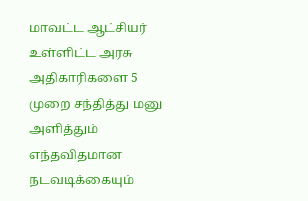மாவட்ட ஆட்சியர் உள்ளிட்ட அரசு அதிகாரிகளை 5 முறை சந்தித்து மனு அளித்தும் எந்தவிதமான நடவடிக்கையும்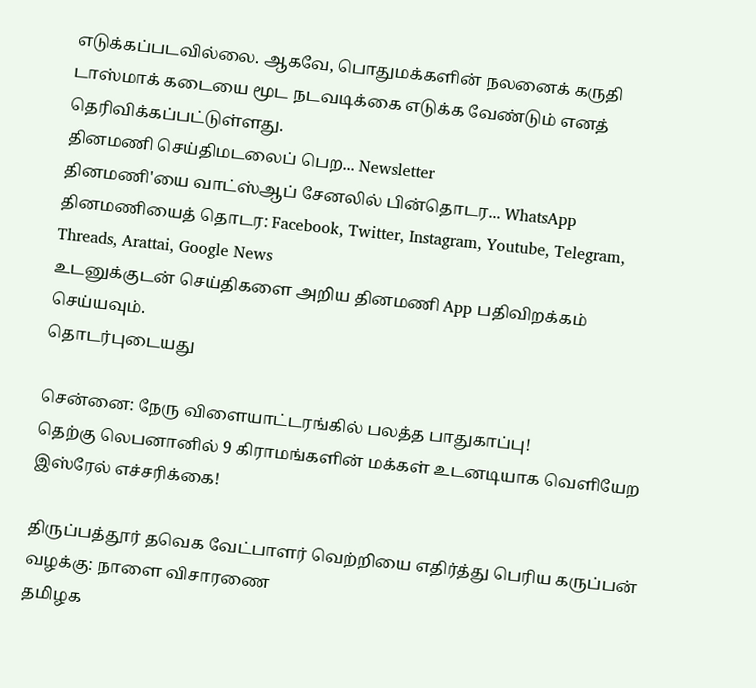எடுக்கப்படவில்லை. ஆகவே, பொதுமக்களின் நலனைக் கருதி டாஸ்மாக் கடையை மூட நடவடிக்கை எடுக்க வேண்டும் எனத் தெரிவிக்கப்பட்டுள்ளது.
தினமணி செய்திமடலைப் பெற... Newsletter
தினமணி'யை வாட்ஸ்ஆப் சேனலில் பின்தொடர... WhatsApp
தினமணியைத் தொடர: Facebook, Twitter, Instagram, Youtube, Telegram, Threads, Arattai, Google News
உடனுக்குடன் செய்திகளை அறிய தினமணி App பதிவிறக்கம் செய்யவும்.
தொடர்புடையது

சென்னை: நேரு விளையாட்டரங்கில் பலத்த பாதுகாப்பு!
தெற்கு லெபனானில் 9 கிராமங்களின் மக்கள் உடனடியாக வெளியேற இஸ்ரேல் எச்சரிக்கை!

திருப்பத்தூர் தவெக வேட்பாளர் வெற்றியை எதிர்த்து பெரிய கருப்பன் வழக்கு: நாளை விசாரணை
தமிழக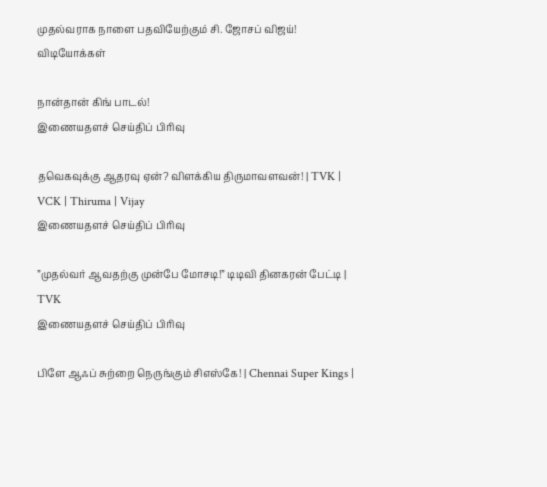முதல்வராக நாளை பதவியேற்கும் சி. ஜோசப் விஜய்!
விடியோக்கள்

நான்தான் கிங் பாடல்!
இணையதளச் செய்திப் பிரிவு

தவெகவுக்கு ஆதரவு ஏன்? விளக்கிய திருமாவளவன்! | TVK | VCK | Thiruma | Vijay
இணையதளச் செய்திப் பிரிவு

”முதல்வர் ஆவதற்கு முன்பே மோசடி!” டிடிவி தினகரன் பேட்டி | TVK
இணையதளச் செய்திப் பிரிவு

பிளே ஆஃப் சுற்றை நெருங்கும் சிஎஸ்கே! | Chennai Super Kings |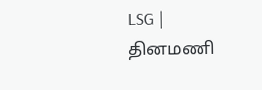LSG |
தினமணி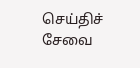செய்திச் சேவை